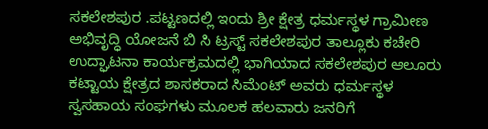ಸಕಲೇಶಪುರ .ಪಟ್ಟಣದಲ್ಲಿ ಇಂದು ಶ್ರೀ ಕ್ಷೇತ್ರ ಧರ್ಮಸ್ಥಳ ಗ್ರಾಮೀಣ ಅಭಿವೃದ್ಧಿ ಯೋಜನೆ ಬಿ ಸಿ ಟ್ರಸ್ಟ್ ಸಕಲೇಶಪುರ ತಾಲ್ಲೂಕು ಕಚೇರಿ ಉದ್ಘಾಟನಾ ಕಾರ್ಯಕ್ರಮದಲ್ಲಿ ಭಾಗಿಯಾದ ಸಕಲೇಶಪುರ ಆಲೂರು ಕಟ್ಟಾಯ ಕ್ಷೇತ್ರದ ಶಾಸಕರಾದ ಸಿಮೆಂಟ್ ಅವರು ಧರ್ಮಸ್ಥಳ ಸ್ವಸಹಾಯ ಸಂಘಗಳು ಮೂಲಕ ಹಲವಾರು ಜನರಿಗೆ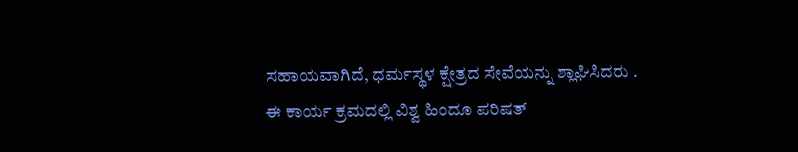ಸಹಾಯವಾಗಿದೆ, ಧರ್ಮಸ್ಥಳ ಕ್ಷೇತ್ರದ ಸೇವೆಯನ್ನು ಶ್ಲಾಘಿಸಿದರು .
ಈ ಕಾರ್ಯ ಕ್ರಮದಲ್ಲಿ ವಿಶ್ವ ಹಿಂದೂ ಪರಿಷತ್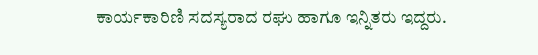ಕಾರ್ಯಕಾರಿಣಿ ಸದಸ್ಯರಾದ ರಘು ಹಾಗೂ ಇನ್ನಿತರು ಇದ್ದರು.